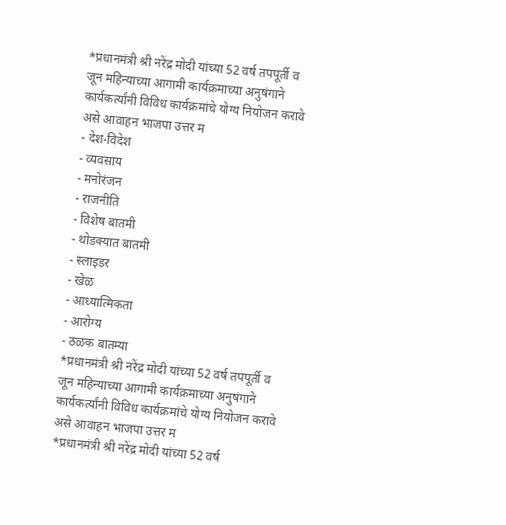*प्रधानमंत्री श्री नरेंद्र मोदी यांच्या 52 वर्ष तपपूर्ती व जून महिन्याच्या आगामी कार्यक्रमाच्या अनुषंगाने कार्यकर्त्यांनी विविध कार्यक्रमांचे योग्य नियोजन करावे असे आवाहन भाजपा उत्तर म
- देश-विदेश
- व्यवसाय
- मनोरंजन
- राजनीति
- विशेष बातमी
- थोडक्यात बातमी
- स्लाइडर
- खेळ
- आध्यात्मिकता
- आरोग्य
- ठळक बातम्या
*प्रधानमंत्री श्री नरेंद्र मोदी यांच्या 52 वर्ष तपपूर्ती व जून महिन्याच्या आगामी कार्यक्रमाच्या अनुषंगाने कार्यकर्त्यांनी विविध कार्यक्रमांचे योग्य नियोजन करावे असे आवाहन भाजपा उत्तर म
*प्रधानमंत्री श्री नरेंद्र मोदी यांच्या 52 वर्ष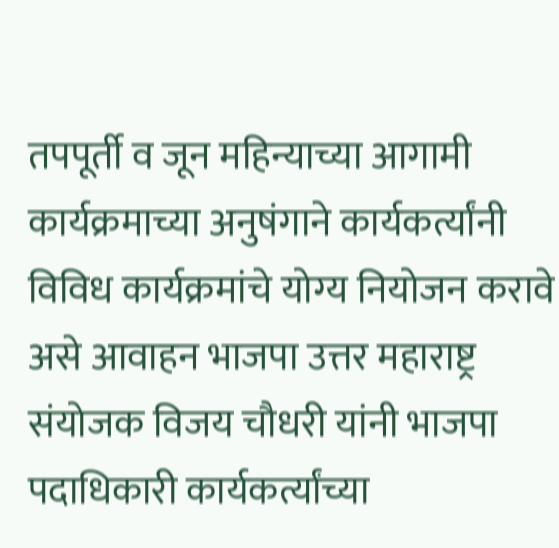तपपूर्ती व जून महिन्याच्या आगामी कार्यक्रमाच्या अनुषंगाने कार्यकर्त्यांनी विविध कार्यक्रमांचे योग्य नियोजन करावे असे आवाहन भाजपा उत्तर महाराष्ट्र संयोजक विजय चौधरी यांनी भाजपा पदाधिकारी कार्यकर्त्यांच्या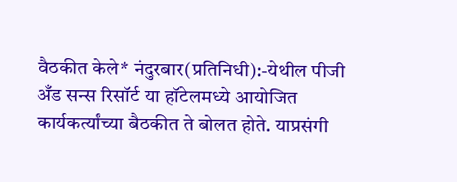वैठकीत केले* नंदुरबार(प्रतिनिधी):-येथील पीजी अँड सन्स रिसॉर्ट या हॉटेलमध्ये आयोजित कार्यकर्त्यांच्या बैठकीत ते बोलत होते. याप्रसंगी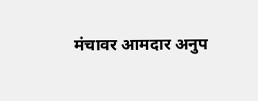मंचावर आमदार अनुप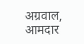अग्रवाल, आमदार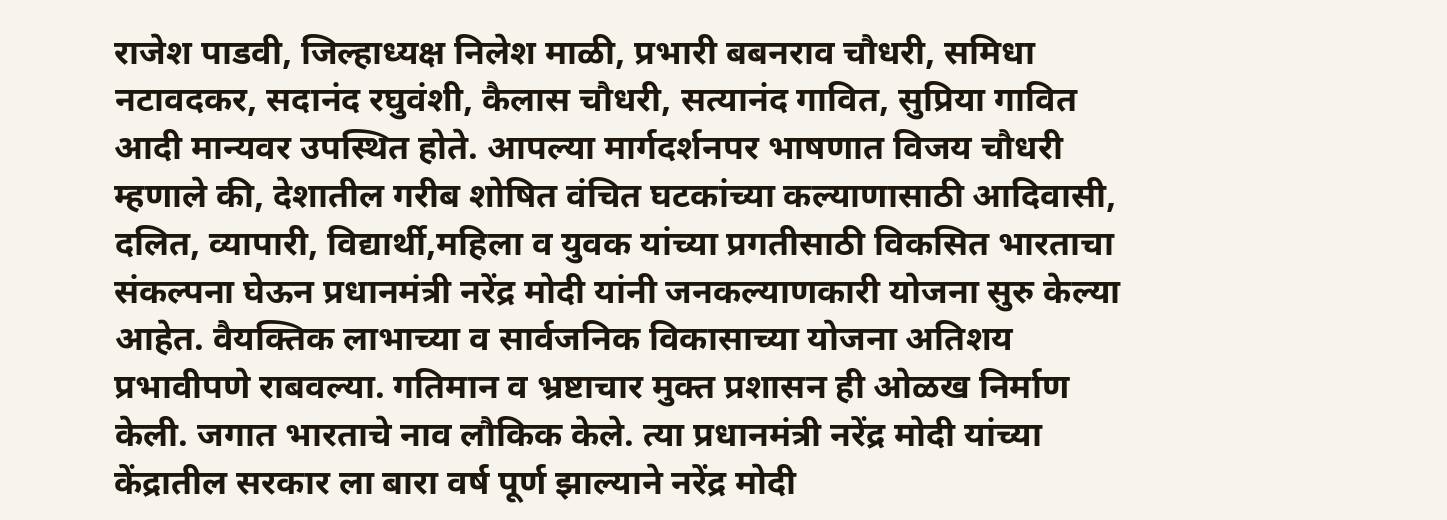राजेश पाडवी, जिल्हाध्यक्ष निलेश माळी, प्रभारी बबनराव चौधरी, समिधा नटावदकर, सदानंद रघुवंशी, कैलास चौधरी, सत्यानंद गावित, सुप्रिया गावित आदी मान्यवर उपस्थित होते. आपल्या मार्गदर्शनपर भाषणात विजय चौधरी म्हणाले की, देशातील गरीब शोषित वंचित घटकांच्या कल्याणासाठी आदिवासी, दलित, व्यापारी, विद्यार्थी,महिला व युवक यांच्या प्रगतीसाठी विकसित भारताचा संकल्पना घेऊन प्रधानमंत्री नरेंद्र मोदी यांनी जनकल्याणकारी योजना सुरु केल्या आहेत. वैयक्तिक लाभाच्या व सार्वजनिक विकासाच्या योजना अतिशय प्रभावीपणे राबवल्या. गतिमान व भ्रष्टाचार मुक्त प्रशासन ही ओळख निर्माण केली. जगात भारताचे नाव लौकिक केले. त्या प्रधानमंत्री नरेंद्र मोदी यांच्या केंद्रातील सरकार ला बारा वर्ष पूर्ण झाल्याने नरेंद्र मोदी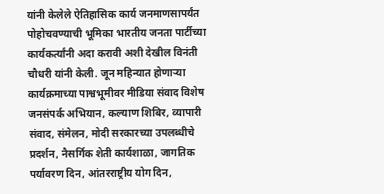यांनी केलेले ऐतिहासिक कार्य जनमाणसापर्यंत पोहोचवण्याची भूमिका भारतीय जनता पार्टीच्या कार्यकर्त्यांनी अदा करावी अशी देखील विनंती चौधरी यांनी केली. जून महिन्यात होणाऱ्या कार्यक्रमाच्या पाश्वभूमीवर मीडिया संवाद विशेष जनसंपर्क अभियान, कल्याण शिबिर, व्यापारी संवाद, संमेलन, मोदी सरकारच्या उपलब्धीचे प्रदर्शन, नैसर्गिक शेती कार्यशाळा, जागतिक पर्यावरण दिन, आंतरराष्ट्रीय योग दिन,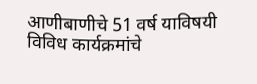आणीबाणीचे 51 वर्ष याविषयी विविध कार्यक्रमांचे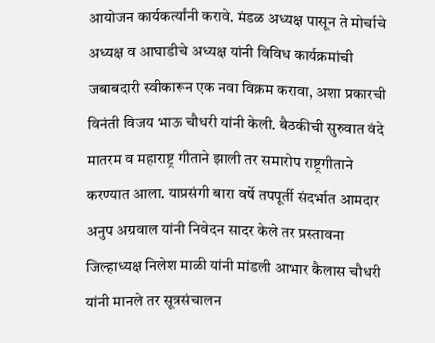आयोजन कार्यकर्त्यांनी करावे. मंडळ अध्यक्ष पासून ते मोर्चाचे अध्यक्ष व आघाडीचे अध्यक्ष यांनी विविध कार्यक्रमांची जबाबदारी स्वीकारून एक नवा विक्रम करावा, अशा प्रकारची विनंती विजय भाऊ चौधरी यांनी केली. बैठकीची सुरुवात वंदे मातरम व महाराष्ट्र गीताने झाली तर समारोप राष्ट्रगीताने करण्यात आला. याप्रसंगी बारा वर्षे तपपूर्ती संदर्भात आमदार अनुप अग्रवाल यांनी निवेदन सादर केले तर प्रस्तावना जिल्हाध्यक्ष निलेश माळी यांनी मांडली आभार कैलास चौधरी यांनी मानले तर सूत्रसंचालन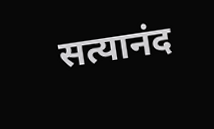सत्यानंद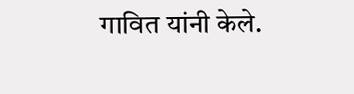गावित यांनी केले.